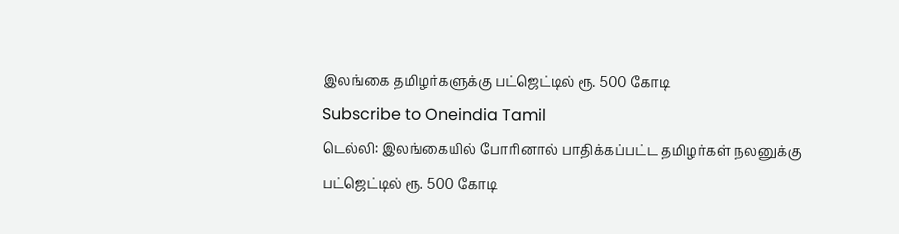இலங்கை தமிழர்களுக்கு பட்ஜெட்டில் ரூ. 500 கோடி
Subscribe to Oneindia Tamil
டெல்லி: இலங்கையில் போரினால் பாதிக்கப்பட்ட தமிழர்கள் நலனுக்கு பட்ஜெட்டில் ரூ. 500 கோடி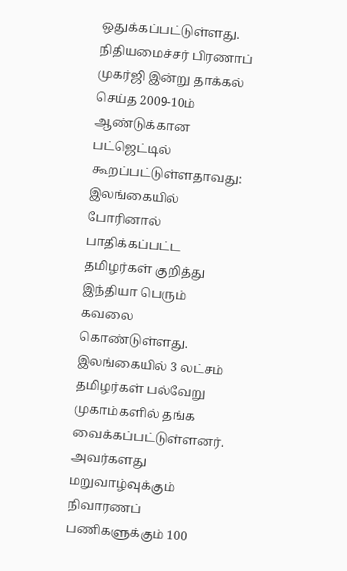ஒதுக்கப்பட்டுள்ளது.
நிதியமைச்சர் பிரணாப் முகர்ஜி இன்று தாக்கல் செய்த 2009-10ம் ஆண்டுக்கான பட்ஜெட்டில் கூறப்பட்டுள்ளதாவது:
இலங்கையில் போரினால் பாதிக்கப்பட்ட தமிழர்கள் குறித்து இந்தியா பெரும் கவலை கொண்டுள்ளது. இலங்கையில் 3 லட்சம் தமிழர்கள் பல்வேறு முகாம்களில் தங்க வைக்கப்பட்டுள்ளனர்.
அவர்களது மறுவாழ்வுக்கும் நிவாரணப் பணிகளுக்கும் 100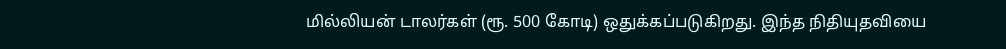மில்லியன் டாலர்கள் (ரூ. 500 கோடி) ஒதுக்கப்படுகிறது. இந்த நிதியுதவியை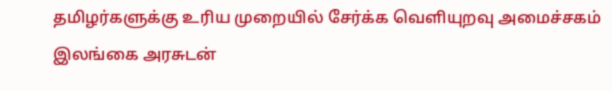தமிழர்களுக்கு உரிய முறையில் சேர்க்க வெளியுறவு அமைச்சகம் இலங்கை அரசுடன்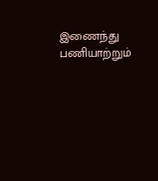இணைந்து பணியாற்றும்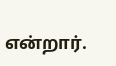என்றார்.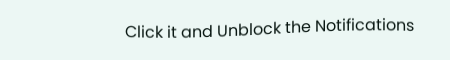Click it and Unblock the Notifications